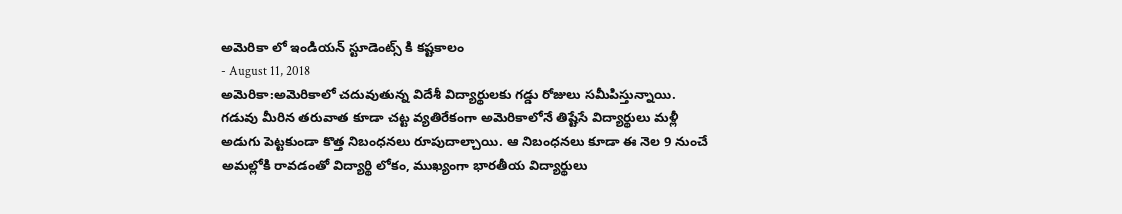అమెరికా లో ఇండియన్ స్టూడెంట్స్ కి కష్టకాలం
- August 11, 2018
అమెరికా:అమెరికాలో చదువుతున్న విదేశీ విద్యార్థులకు గడ్డు రోజులు సమీపిస్తున్నాయి. గడువు మీరిన తరువాత కూడా చట్ట వ్యతిరేకంగా అమెరికాలోనే తిష్టేసే విద్యార్థులు మళ్లీ అడుగు పెట్టకుండా కొత్త నిబంధనలు రూపుదాల్చాయి. ఆ నిబంధనలు కూడా ఈ నెల 9 నుంచే అమల్లోకి రావడంతో విద్యార్థి లోకం, ముఖ్యంగా భారతీయ విద్యార్థులు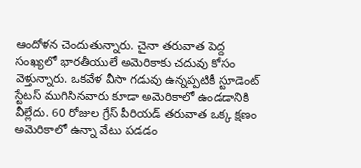ఆందోళన చెందుతున్నారు. చైనా తరువాత పెద్ద సంఖ్యలో భారతీయులే అమెరికాకు చదువు కోసం వెళ్తున్నారు. ఒకవేళ వీసా గడువు ఉన్నప్పటికీ స్టూడెంట్ స్టేటస్ ముగిసినవారు కూడా అమెరికాలో ఉండడానికి వీల్లేదు. 60 రోజుల గ్రేస్ పీరియడ్ తరువాత ఒక్క క్షణం అమెరికాలో ఉన్నా వేటు పడడం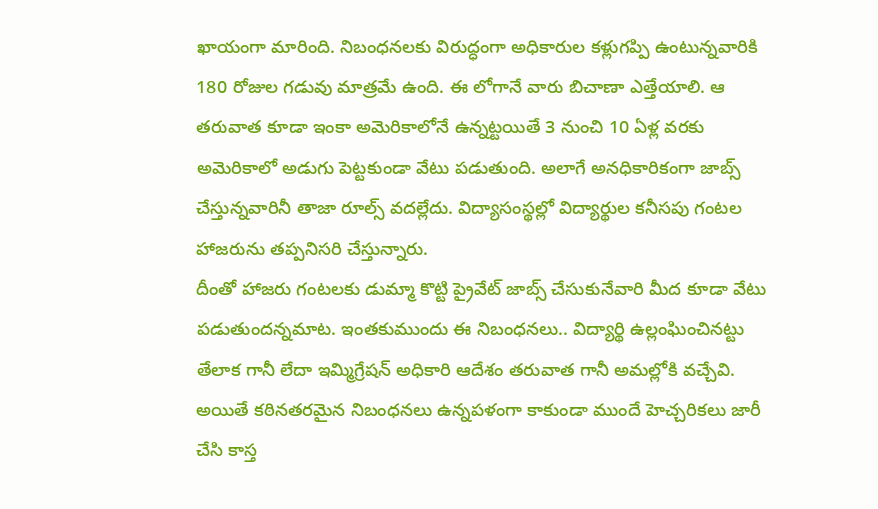ఖాయంగా మారింది. నిబంధనలకు విరుద్ధంగా అధికారుల కళ్లుగప్పి ఉంటున్నవారికి 180 రోజుల గడువు మాత్రమే ఉంది. ఈ లోగానే వారు బిచాణా ఎత్తేయాలి. ఆ తరువాత కూడా ఇంకా అమెరికాలోనే ఉన్నట్టయితే 3 నుంచి 10 ఏళ్ల వరకు అమెరికాలో అడుగు పెట్టకుండా వేటు పడుతుంది. అలాగే అనధికారికంగా జాబ్స్ చేస్తున్నవారినీ తాజా రూల్స్ వదల్లేదు. విద్యాసంస్థల్లో విద్యార్థుల కనీసపు గంటల హాజరును తప్పనిసరి చేస్తున్నారు.
దీంతో హాజరు గంటలకు డుమ్మా కొట్టి ప్రైవేట్ జాబ్స్ చేసుకునేవారి మీద కూడా వేటు పడుతుందన్నమాట. ఇంతకుముందు ఈ నిబంధనలు.. విద్యార్థి ఉల్లంఘించినట్టు తేలాక గానీ లేదా ఇమ్మిగ్రేషన్ అధికారి ఆదేశం తరువాత గానీ అమల్లోకి వచ్చేవి. అయితే కఠినతరమైన నిబంధనలు ఉన్నపళంగా కాకుండా ముందే హెచ్చరికలు జారీ చేసి కాస్త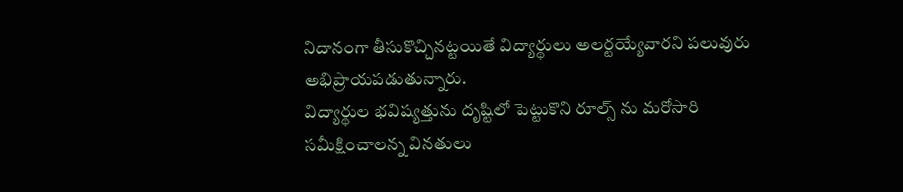నిదానంగా తీసుకొచ్చినట్టయితే విద్యార్థులు అలర్టయ్యేవారని పలువురు అభిప్రాయపడుతున్నారు.
విద్యార్థుల భవిష్యత్తును దృష్టిలో పెట్టుకొని రూల్స్ ను మరోసారి సమీక్షించాలన్న వినతులు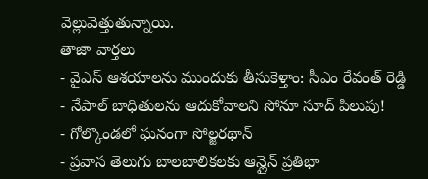వెల్లువెత్తుతున్నాయి.
తాజా వార్తలు
- వైఎస్ ఆశయాలను ముందుకు తీసుకెళ్తాం: సీఎం రేవంత్ రెడ్డి
- నేపాల్ బాధితులను ఆదుకోవాలని సోనూ సూద్ పిలుపు!
- గోల్కొండలో ఘనంగా సోల్జరథాన్
- ప్రవాస తెలుగు బాలబాలికలకు ఆన్లైన్ ప్రతిభా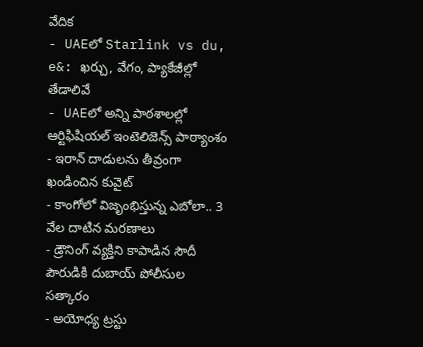వేదిక
- UAEలో Starlink vs du, e&: ఖర్చు, వేగం, ప్యాకేజీల్లో తేడాలివే
- UAEలో అన్ని పాఠశాలల్లో ఆర్టిఫిషియల్ ఇంటెలిజెన్స్ పాఠ్యాంశం
- ఇరాన్ దాడులను తీవ్రంగా ఖండించిన కువైట్
- కాంగోలో విజృంభిస్తున్న ఎబోలా.. 3 వేల దాటిన మరణాలు
- డ్రౌనింగ్ వ్యక్తిని కాపాడిన సౌదీ పౌరుడికి దుబాయ్ పోలీసుల సత్కారం
- అయోధ్య ట్రస్టు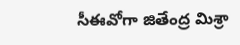సీఈవోగా జితేంద్ర మిశ్రా